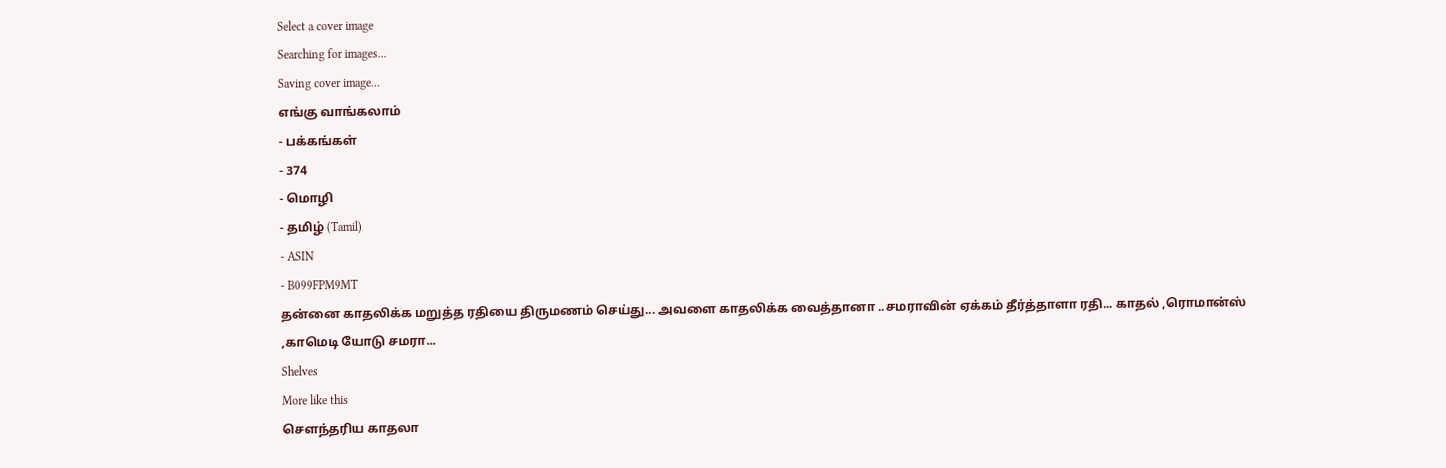Select a cover image
Searching for images...
Saving cover image...
எங்கு வாங்கலாம்
- பக்கங்கள்
- 374
- மொழி
- தமிழ் (Tamil)
- ASIN
- B099FPM9MT
தன்னை காதலிக்க மறுத்த ரதியை திருமணம் செய்து... அவளை காதலிக்க வைத்தானா ..சமராவின் ஏக்கம் தீர்த்தாளா ரதி... காதல் ,ரொமான்ஸ் ,காமெடி யோடு சமரா...
Shelves
More like this
செளந்தரிய காதலா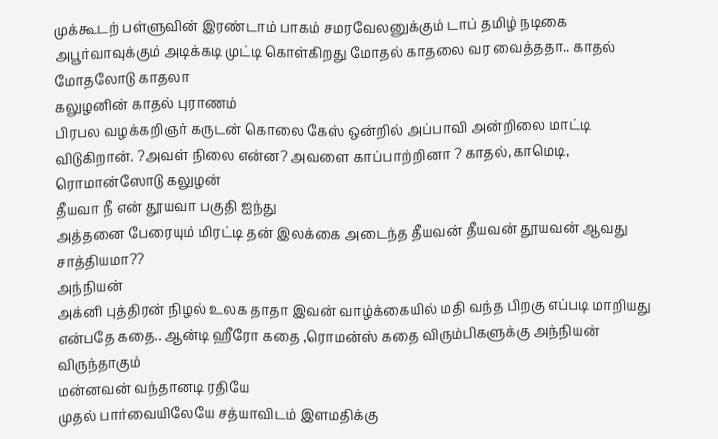முக்கூடற் பள்ளுவின் இரண்டாம் பாகம் சமரவேலனுக்கும் டாப் தமிழ் நடிகை அபூர்வாவுக்கும் அடிக்கடி முட்டி கொள்கிறது மோதல் காதலை வர வைத்ததா.. காதல் மோதலோடு காதலா
கலுழனின் காதல் புராணம்
பிரபல வழக்கறிஞர் கருடன் கொலை கேஸ் ஒன்றில் அப்பாவி அன்றிலை மாட்டி விடுகிறான். ?அவள் நிலை என்ன? அவளை காப்பாற்றினா ? காதல்,காமெடி, ரொமான்ஸோடு கலுழன்
தீயவா நீ என் தூயவா பகுதி ஐந்து
அத்தனை பேரையும் மிரட்டி தன் இலக்கை அடைந்த தீயவன் தீயவன் தூயவன் ஆவது சாத்தியமா??
அந்நியன்
அக்னி புத்திரன் நிழல் உலக தாதா இவன் வாழ்க்கையில் மதி வந்த பிறகு எப்படி மாறியது என்பதே கதை.. ஆன்டி ஹீரோ கதை ,ரொமன்ஸ் கதை விரும்பிகளுக்கு அந்நியன் விருந்தாகும்
மன்னவன் வந்தானடி ரதியே
முதல் பார்வையிலேயே சத்யாவிடம் இளமதிக்கு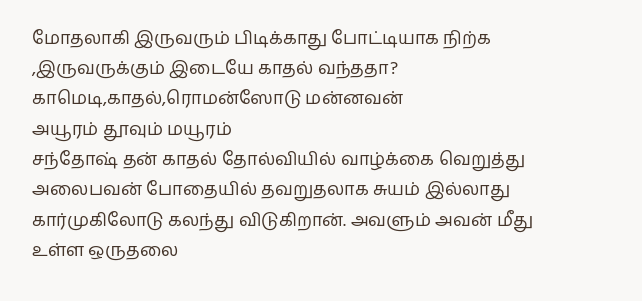மோதலாகி இருவரும் பிடிக்காது போட்டியாக நிற்க ,இருவருக்கும் இடையே காதல் வந்ததா? காமெடி,காதல்,ரொமன்ஸோடு மன்னவன்
அயூரம் தூவும் மயூரம்
சந்தோஷ் தன் காதல் தோல்வியில் வாழ்க்கை வெறுத்து அலைபவன் போதையில் தவறுதலாக சுயம் இல்லாது கார்முகிலோடு கலந்து விடுகிறான். அவளும் அவன் மீது உள்ள ஒருதலை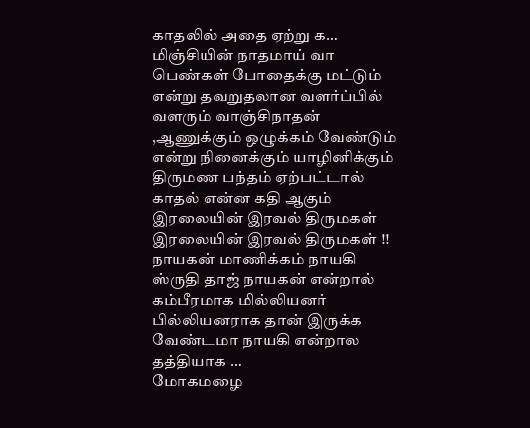காதலில் அதை ஏற்று க…
மிஞ்சியின் நாதமாய் வா
பெண்கள் போதைக்கு மட்டும் என்று தவறுதலான வளர்ப்பில் வளரும் வாஞ்சிநாதன் ,ஆணுக்கும் ஒழுக்கம் வேண்டும் என்று நினைக்கும் யாழினிக்கும் திருமண பந்தம் ஏற்பட்டால் காதல் என்ன கதி ஆகும்
இரலையின் இரவல் திருமகள்
இரலையின் இரவல் திருமகள் !! நாயகன் மாணிக்கம் நாயகி ஸ்ருதி தாஜ் நாயகன் என்றால் கம்பீரமாக மில்லியனர் பில்லியனராக தான் இருக்க வேண்டமா நாயகி என்றால தத்தியாக …
மோகமழை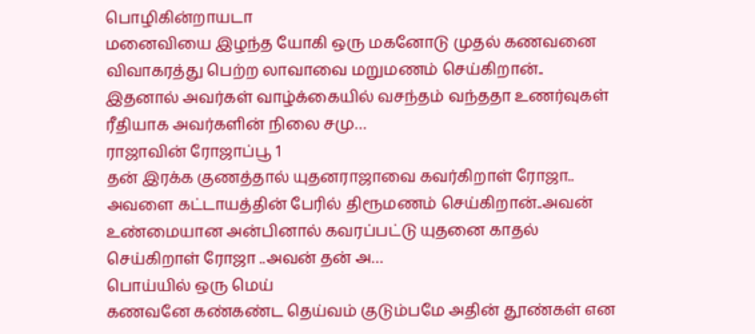பொழிகின்றாயடா
மனைவியை இழந்த யோகி ஒரு மகனோடு முதல் கணவனை விவாகரத்து பெற்ற லாவாவை மறுமணம் செய்கிறான்.. இதனால் அவர்கள் வாழ்க்கையில் வசந்தம் வந்ததா உணர்வுகள் ரீதியாக அவர்களின் நிலை சமு…
ராஜாவின் ரோஜாப்பூ 1
தன் இரக்க குணத்தால் யுதனராஜாவை கவர்கிறாள் ரோஜா.. அவளை கட்டாயத்தின் பேரில் திரூமணம் செய்கிறான்..அவன் உண்மையான அன்பினால் கவரப்பட்டு யுதனை காதல் செய்கிறாள் ரோஜா ..அவன் தன் அ…
பொய்யில் ஒரு மெய்
கணவனே கண்கண்ட தெய்வம் குடும்பமே அதின் தூண்கள் என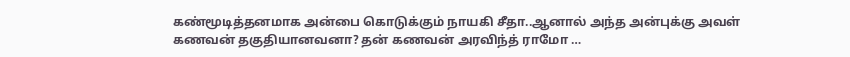கண்மூடித்தனமாக அன்பை கொடுக்கும் நாயகி சீதா..ஆனால் அந்த அன்புக்கு அவள் கணவன் தகுதியானவனா? தன் கணவன் அரவிந்த் ராமோ …